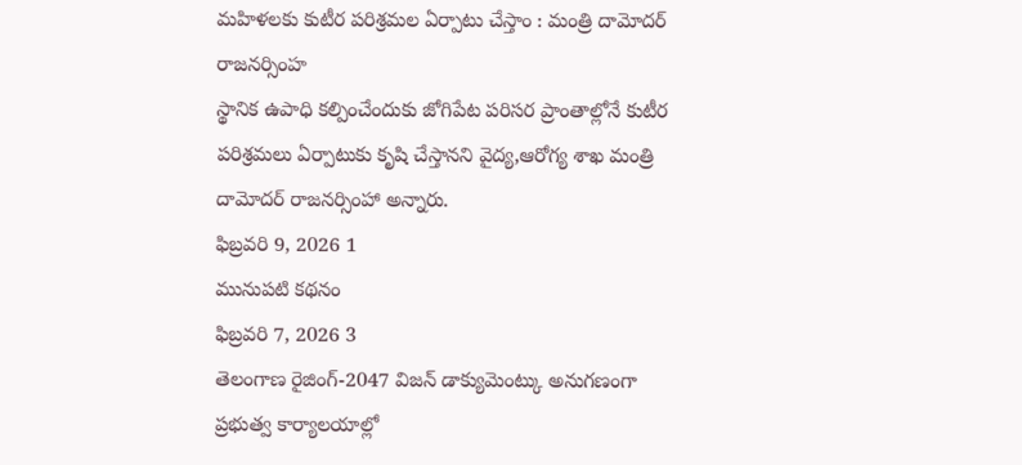మహిళలకు కుటీర పరిశ్రమల ఏర్పాటు చేస్తాం : మంత్రి దామోదర్ రాజనర్సింహ
స్థానిక ఉపాధి కల్పించేందుకు జోగిపేట పరిసర ప్రాంతాల్లోనే కుటీర పరిశ్రమలు ఏర్పాటుకు కృషి చేస్తానని వైద్య,ఆరోగ్య శాఖ మంత్రి దామోదర్ రాజనర్సింహా అన్నారు.
ఫిబ్రవరి 9, 2026 1
మునుపటి కథనం
ఫిబ్రవరి 7, 2026 3
తెలంగాణ రైజింగ్-2047 విజన్ డాక్యుమెంట్కు అనుగణంగా ప్రభుత్వ కార్యాలయాల్లో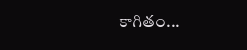కాగితం...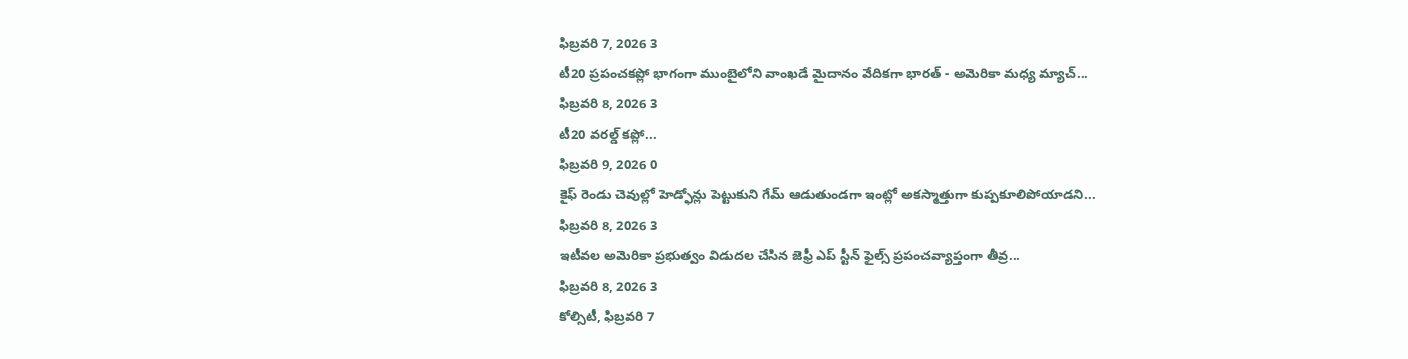ఫిబ్రవరి 7, 2026 3
టీ20 ప్రపంచకప్లో భాగంగా ముంబైలోని వాంఖడే మైదానం వేదికగా భారత్ - అమెరికా మధ్య మ్యాచ్...
ఫిబ్రవరి 8, 2026 3
టీ20 వరల్డ్ కప్లో...
ఫిబ్రవరి 9, 2026 0
కైఫ్ రెండు చెవుల్లో హెడ్ఫోన్లు పెట్టుకుని గేమ్ ఆడుతుండగా ఇంట్లో అకస్మాత్తుగా కుప్పకూలిపోయాడని...
ఫిబ్రవరి 8, 2026 3
ఇటీవల అమెరికా ప్రభుత్వం విడుదల చేసిన జెఫ్రీ ఎప్ స్టీన్ ఫైల్స్ ప్రపంచవ్యాప్తంగా తీవ్ర...
ఫిబ్రవరి 8, 2026 3
కోల్సిటీ, ఫిబ్రవరి 7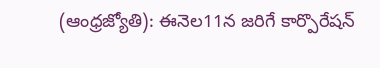(ఆంధ్రజ్యోతి): ఈనెల11న జరిగే కార్పొరేషన్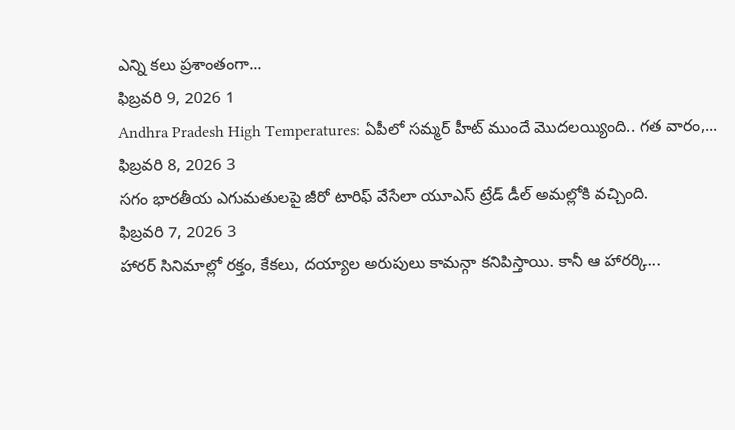ఎన్ని కలు ప్రశాంతంగా...
ఫిబ్రవరి 9, 2026 1
Andhra Pradesh High Temperatures: ఏపీలో సమ్మర్ హీట్ ముందే మొదలయ్యింది.. గత వారం,...
ఫిబ్రవరి 8, 2026 3
సగం భారతీయ ఎగుమతులపై జీరో టారిఫ్ వేసేలా యూఎస్ ట్రేడ్ డీల్ అమల్లోకి వచ్చింది.
ఫిబ్రవరి 7, 2026 3
హారర్ సినిమాల్లో రక్తం, కేకలు, దయ్యాల అరుపులు కామన్గా కనిపిస్తాయి. కానీ ఆ హారర్కి...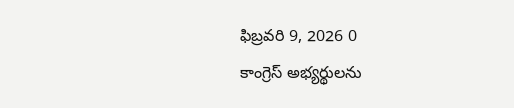ఫిబ్రవరి 9, 2026 0
కాంగ్రెస్ అభ్యర్థులను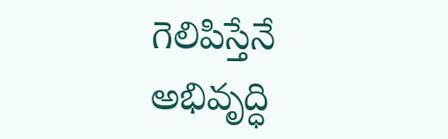గెలిపిస్తేనే అభివృద్ధి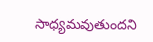సాధ్యమవుతుందని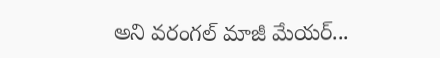అని వరంగల్ మాజీ మేయర్...